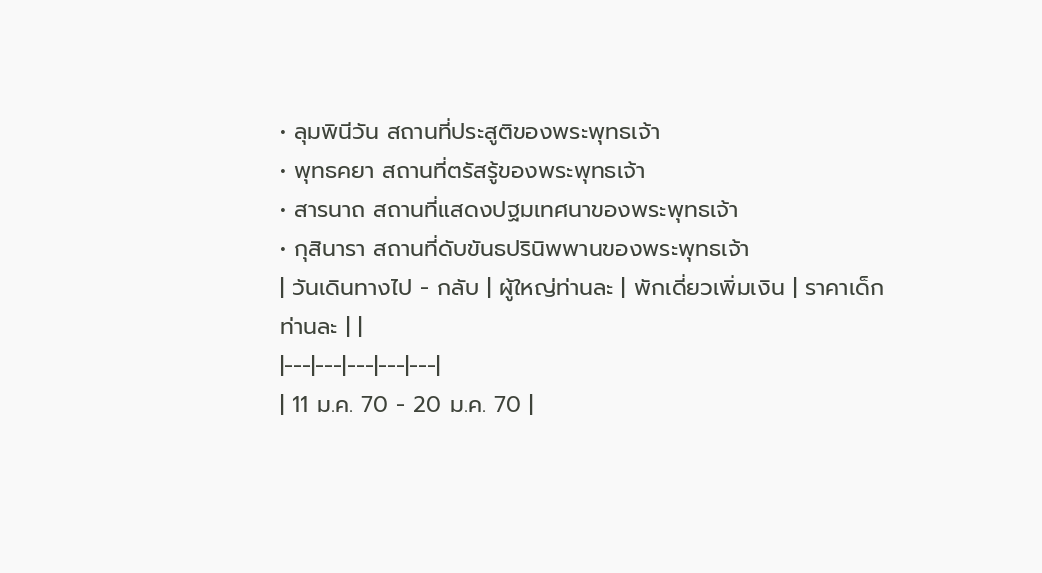• ลุมพินีวัน สถานที่ประสูติของพระพุทธเจ้า
• พุทธคยา สถานที่ตรัสรู้ของพระพุทธเจ้า
• สารนาถ สถานที่แสดงปฐมเทศนาของพระพุทธเจ้า
• กุสินารา สถานที่ดับขันธปรินิพพานของพระพุทธเจ้า
| วันเดินทางไป - กลับ | ผู้ใหญ่ท่านละ | พักเดี่ยวเพิ่มเงิน | ราคาเด็กท่านละ | |
|---|---|---|---|---|
| 11 ม.ค. 70 - 20 ม.ค. 70 |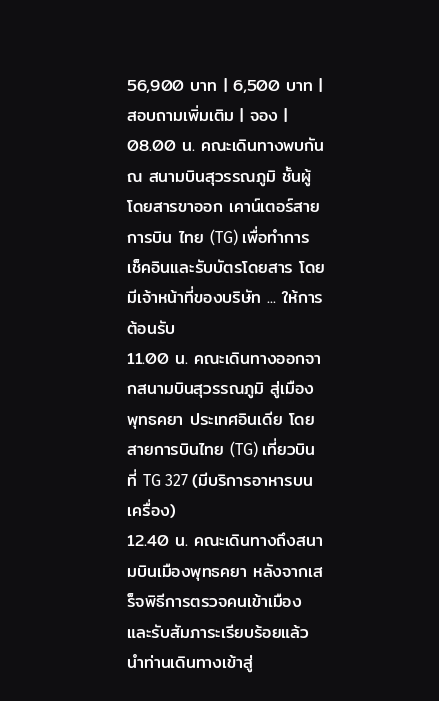56,900 บาท | 6,500 บาท | สอบถามเพิ่มเติม | จอง |
08.00 น. คณะเดินทางพบกัน ณ สนามบินสุวรรณภูมิ ชั้นผู้โดยสารขาออก เคาน์เตอร์สายการบิน ไทย (TG) เพื่อทำการเช็คอินและรับบัตรโดยสาร โดยมีเจ้าหน้าที่ของบริษัท ... ให้การต้อนรับ
11.00 น. คณะเดินทางออกจากสนามบินสุวรรณภูมิ สู่เมืองพุทธคยา ประเทศอินเดีย โดยสายการบินไทย (TG) เที่ยวบินที่ TG 327 (มีบริการอาหารบนเครื่อง)
12.40 น. คณะเดินทางถึงสนามบินเมืองพุทธคยา หลังจากเสร็จพิธีการตรวจคนเข้าเมือง และรับสัมภาระเรียบร้อยแล้ว นำท่านเดินทางเข้าสู่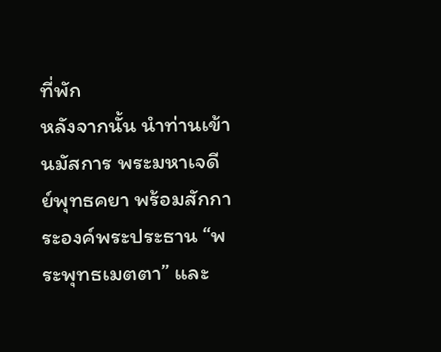ที่พัก
หลังจากนั้น นำท่านเข้านมัสการ พระมหาเจดีย์พุทธคยา พร้อมสักการะองค์พระประธาน “พระพุทธเมตตา” และ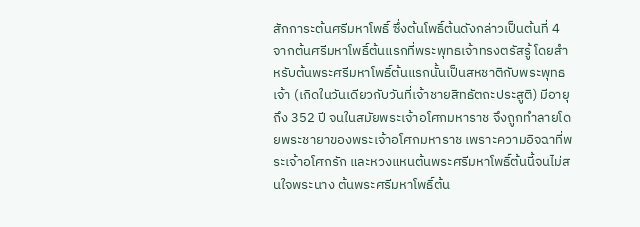สักการะต้นศรีมหาโพธิ์ ซึ่งต้นโพธิ์ต้นดังกล่าวเป็นต้นที่ 4 จากต้นศรีมหาโพธิ์ต้นแรกที่พระพุทธเจ้าทรงตรัสรู้ โดยสำหรับต้นพระศรีมหาโพธิ์ต้นแรกนั้นเป็นสหชาติกับพระพุทธเจ้า (เกิดในวันเดียวกับวันที่เจ้าชายสิทธัตถะประสูติ) มีอายุถึง 352 ปี จนในสมัยพระเจ้าอโศกมหาราช จึงถูกทำลายโดยพระชายาของพระเจ้าอโศกมหาราช เพราะความอิจฉาที่พระเจ้าอโศกรัก และหวงแหนต้นพระศรีมหาโพธิ์ต้นนี้จนไม่สนใจพระนาง ต้นพระศรีมหาโพธิ์ต้น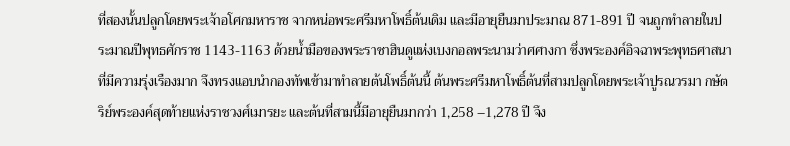ที่สองนั้นปลูกโดยพระเจ้าอโศกมหาราช จากหน่อพระศรีมหาโพธิ์ต้นเดิม และมีอายุยืนมาประมาณ 871-891 ปี จนถูกทำลายในประมาณปีพุทธศักราช 1143-1163 ด้วยน้ำมือของพระราชาฮินดูแห่งเบงกอลพระนามว่าศศางกา ซึ่งพระองค์อิจฉาพระพุทธศาสนาที่มีความรุ่งเรืองมาก จึงทรงแอบนำกองทัพเข้ามาทำลายต้นโพธิ์ต้นนี้ ต้นพระศรีมหาโพธิ์ต้นที่สามปลูกโดยพระเจ้าปูรณวรมา กษัตริย์พระองค์สุดท้ายแห่งราชวงศ์เมารยะ และต้นที่สามนี้มีอายุยืนมากว่า 1,258 –1,278 ปี จึง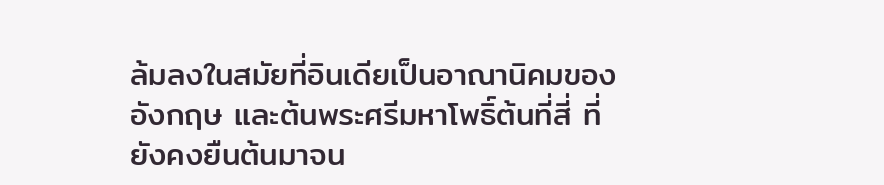ล้มลงในสมัยที่อินเดียเป็นอาณานิคมของอังกฤษ และต้นพระศรีมหาโพธิ์ต้นที่สี่ ที่ยังคงยืนต้นมาจน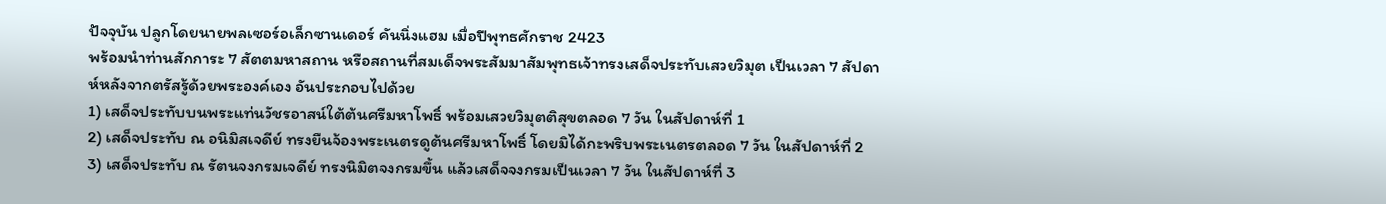ปัจจุบัน ปลูกโดยนายพลเซอร์อเล็กซานเดอร์ คันนิ่งแฮม เมื่อปีพุทธศักราช 2423
พร้อมนำท่านสักการะ 7 สัตตมหาสถาน หรือสถานที่สมเด็จพระสัมมาสัมพุทธเจ้าทรงเสด็จประทับเสวยวิมุต เป็นเวลา 7 สัปดาห์หลังจากตรัสรู้ด้วยพระองค์เอง อันประกอบไปด้วย
1) เสด็จประทับบนพระแท่นวัชรอาสน์ใต้ต้นศรีมหาโพธิ์ พร้อมเสวยวิมุตติสุขตลอด 7 วัน ในสัปดาห์ที่ 1
2) เสด็จประทับ ณ อนิมิสเจดีย์ ทรงยืนจ้องพระเนตรดูต้นศรีมหาโพธิ์ โดยมิได้กะพริบพระเนตรตลอด 7 วัน ในสัปดาห์ที่ 2
3) เสด็จประทับ ณ รัตนจงกรมเจดีย์ ทรงนิมิตจงกรมขึ้น แล้วเสด็จจงกรมเป็นเวลา 7 วัน ในสัปดาห์ที่ 3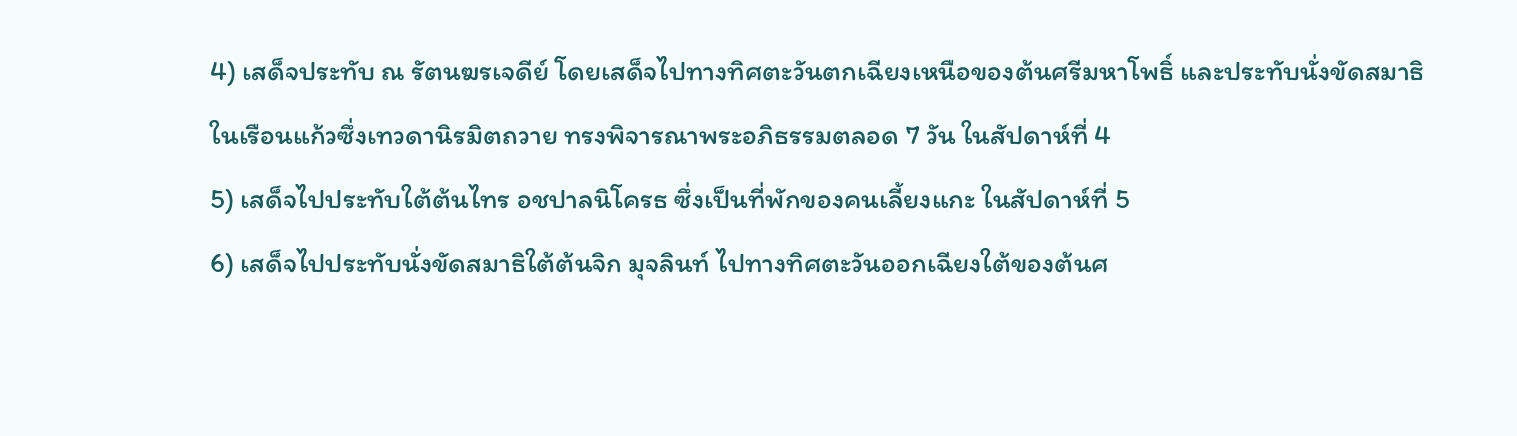4) เสด็จประทับ ณ รัตนฆรเจดีย์ โดยเสด็จไปทางทิศตะวันตกเฉียงเหนือของต้นศรีมหาโพธิ์ และประทับนั่งขัดสมาธิในเรือนแก้วซึ่งเทวดานิรมิตถวาย ทรงพิจารณาพระอภิธรรมตลอด 7 วัน ในสัปดาห์ที่ 4
5) เสด็จไปประทับใต้ต้นไทร อชปาลนิโครธ ซึ่งเป็นที่พักของคนเลี้ยงแกะ ในสัปดาห์ที่ 5
6) เสด็จไปประทับนั่งขัดสมาธิใต้ต้นจิก มุจลินท์ ไปทางทิศตะวันออกเฉียงใต้ของต้นศ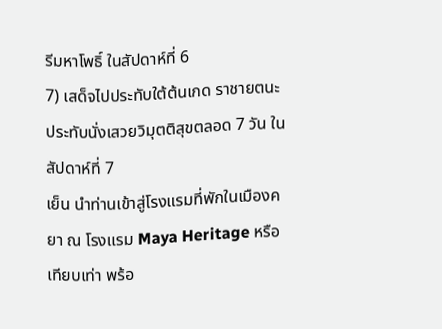รีมหาโพธิ์ ในสัปดาห์ที่ 6
7) เสด็จไปประทับใต้ต้นเกด ราชายตนะ ประทับนั่งเสวยวิมุตติสุขตลอด 7 วัน ในสัปดาห์ที่ 7
เย็น นำท่านเข้าสู่โรงแรมที่พักในเมืองคยา ณ โรงแรม Maya Heritage หรือเทียบเท่า พร้อ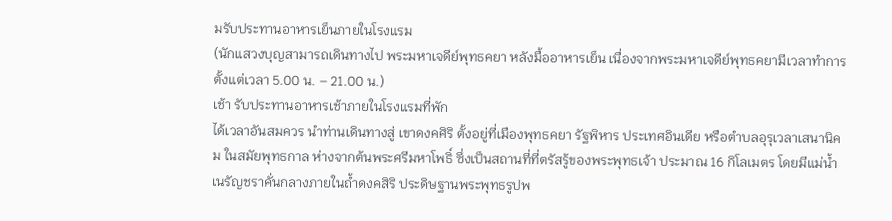มรับประทานอาหารเย็นภายในโรงแรม
(นักแสวงบุญสามารถเดินทางไป พระมหาเจดีย์พุทธคยา หลังมื้ออาหารเย็น เนื่องจากพระมหาเจดีย์พุทธคยามีเวลาทำการตั้งแต่เวลา 5.00 น. – 21.00 น.)
เช้า รับประทานอาหารเช้าภายในโรงแรมที่พัก
ได้เวลาอันสมควร นำท่านเดินทางสู่ เขาดงคศิริ ตั้งอยู่ที่เมืองพุทธคยา รัฐพิหาร ประเทศอินเดีย หรือตำบลอุรุเวลาเสนานิคม ในสมัยพุทธกาล ห่างจากต้นพระศรีมหาโพธิ์ ซึ่งเป็นสถานที่ที่ตรัสรู้ของพระพุทธเจ้า ประมาณ 16 กิโลเมตร โดยมีแม่น้ำเนรัญชราคั่นกลางภายในถ้ำดงคสิริ ประดิษฐานพระพุทธรูปพ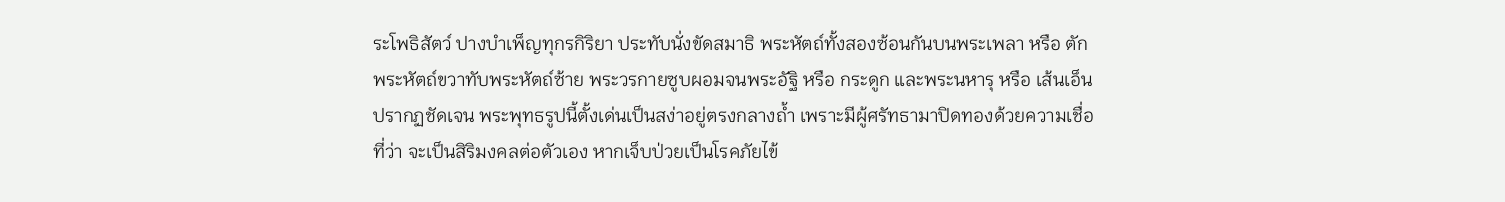ระโพธิสัตว์ ปางบำเพ็ญทุกรกิริยา ประทับนั่งขัดสมาธิ พระหัตถ์ทั้งสองซ้อนกันบนพระเพลา หรือ ตัก พระหัตถ์ขวาทับพระหัตถ์ซ้าย พระวรกายซูบผอมจนพระอัฐิ หรือ กระดูก และพระนหารุ หรือ เส้นเอ็น ปรากฏชัดเจน พระพุทธรูปนี้ตั้งเด่นเป็นสง่าอยู่ตรงกลางถ้ำ เพราะมีผู้ศรัทธามาปิดทองด้วยความเชื่อที่ว่า จะเป็นสิริมงคลต่อตัวเอง หากเจ็บป่วยเป็นโรคภัยไข้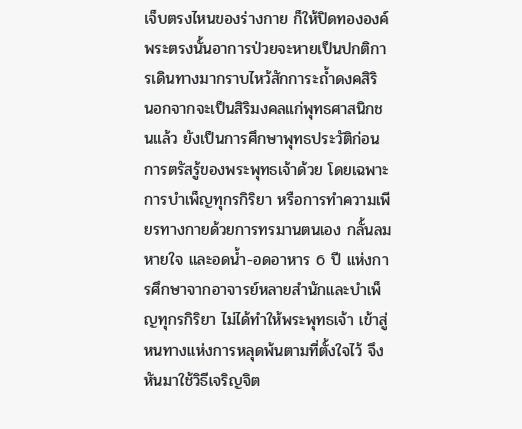เจ็บตรงไหนของร่างกาย ก็ให้ปิดทององค์พระตรงนั้นอาการป่วยจะหายเป็นปกติการเดินทางมากราบไหว้สักการะถ้ำดงคสิริ นอกจากจะเป็นสิริมงคลแก่พุทธศาสนิกชนแล้ว ยังเป็นการศึกษาพุทธประวัติก่อนการตรัสรู้ของพระพุทธเจ้าด้วย โดยเฉพาะการบำเพ็ญทุกรกิริยา หรือการทำความเพียรทางกายด้วยการทรมานตนเอง กลั้นลมหายใจ และอดน้ำ-อดอาหาร 6 ปี แห่งการศึกษาจากอาจารย์หลายสำนักและบำเพ็ญทุกรกิริยา ไม่ได้ทำให้พระพุทธเจ้า เข้าสู่หนทางแห่งการหลุดพ้นตามที่ตั้งใจไว้ จึงหันมาใช้วิธีเจริญจิต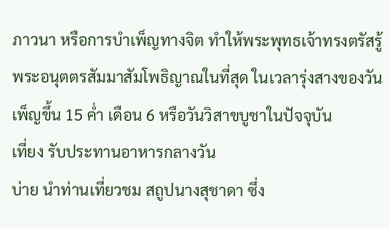ภาวนา หรือการบำเพ็ญทางจิต ทำให้พระพุทธเจ้าทรงตรัสรู้พระอนุตตรสัมมาสัมโพธิญาณในที่สุด ในเวลารุ่งสางของวันเพ็ญขึ้น 15 ค่ำ เดือน 6 หรือวันวิสาขบูชาในปัจจุบัน
เที่ยง รับประทานอาหารกลางวัน
บ่าย นำท่านเที่ยวชม สถูปนางสุชาดา ซึ่ง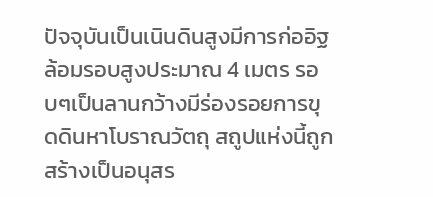ปัจจุบันเป็นเนินดินสูงมีการก่ออิฐล้อมรอบสูงประมาณ 4 เมตร รอบๆเป็นลานกว้างมีร่องรอยการขุดดินหาโบราณวัตถุ สถูปแห่งนี้ถูกสร้างเป็นอนุสร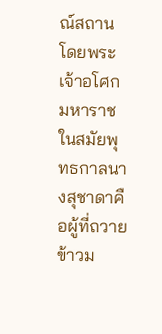ณ์สถานโดยพระเจ้าอโศกมหาราชในสมัยพุทธกาลนางสุชาดาคือผู้ที่ถวายข้าวม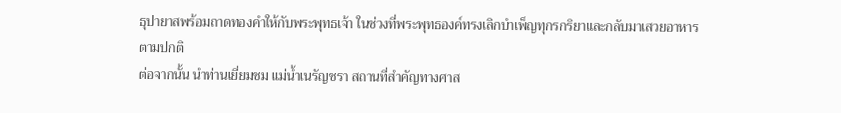ธุปายาสพร้อมถาดทองคำให้กับพระพุทธเจ้า ในช่วงที่พระพุทธองค์ทรงเลิกบำเพ็ญทุกรกริยาและกลับมาเสวยอาหารตามปกติ
ต่อจากนั้น นำท่านเยี่ยมชม แม่น้ำเนรัญชรา สถานที่สำคัญทางศาส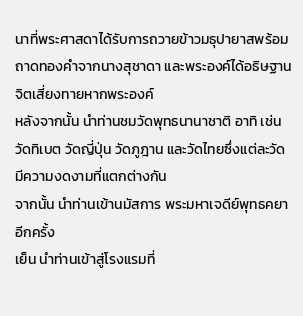นาที่พระศาสดาได้รับการถวายข้าวมธุปายาสพร้อมถาดทองคำจากนางสุชาดา และพระองค์ได้อธิษฐานจิตเสี่ยงทายหากพระองค์
หลังจากนั้น นำท่านชมวัดพุทธนานาชาติ อาทิ เช่น วัดทิเบต วัดญี่ปุ่น วัดภูฎาน และวัดไทยซึ่งแต่ละวัดมีความงดงามที่แตกต่างกัน
จากนั้น นำท่านเข้านมัสการ พระมหาเจดีย์พุทธคยา อีกครั้ง
เย็น นำท่านเข้าสู่โรงแรมที่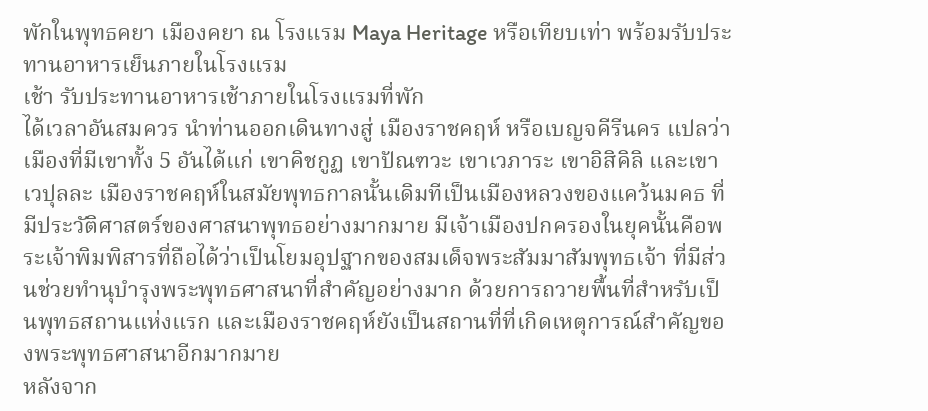พักในพุทธคยา เมืองคยา ณ โรงแรม Maya Heritage หรือเทียบเท่า พร้อมรับประทานอาหารเย็นภายในโรงแรม
เช้า รับประทานอาหารเช้าภายในโรงแรมที่พัก
ได้เวลาอันสมควร นำท่านออกเดินทางสู่ เมืองราชคฤห์ หรือเบญจคีรีนคร แปลว่า เมืองที่มีเขาทั้ง 5 อันได้แก่ เขาคิชกูฏ เขาปัณฑวะ เขาเวภาระ เขาอิสิคิลิ และเขาเวปุลละ เมืองราชคฤห์ในสมัยพุทธกาลนั้นเดิมทีเป็นเมืองหลวงของแคว้นมคธ ที่มีประวัติศาสตร์ของศาสนาพุทธอย่างมากมาย มีเจ้าเมืองปกครองในยุคนั้นคือพระเจ้าพิมพิสารที่ถือได้ว่าเป็นโยมอุปฐากของสมเด็จพระสัมมาสัมพุทธเจ้า ที่มีส่วนช่วยทำนุบำรุงพระพุทธศาสนาที่สำคัญอย่างมาก ด้วยการถวายพื้นที่สำหรับเป็นพุทธสถานแห่งแรก และเมืองราชคฤห์ยังเป็นสถานที่ที่เกิดเหตุการณ์สำคัญของพระพุทธศาสนาอีกมากมาย
หลังจาก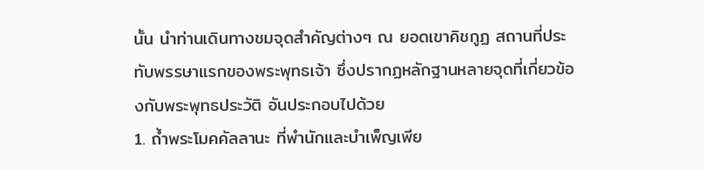นั้น นำท่านเดินทางชมจุดสำคัญต่างๆ ณ ยอดเขาคิชกูฏ สถานที่ประทับพรรษาแรกของพระพุทธเจ้า ซึ่งปรากฏหลักฐานหลายจุดที่เกี่ยวข้องกับพระพุทธประวัติ อันประกอบไปด้วย
1. ถ้ำพระโมคคัลลานะ ที่พำนักและบำเพ็ญเพีย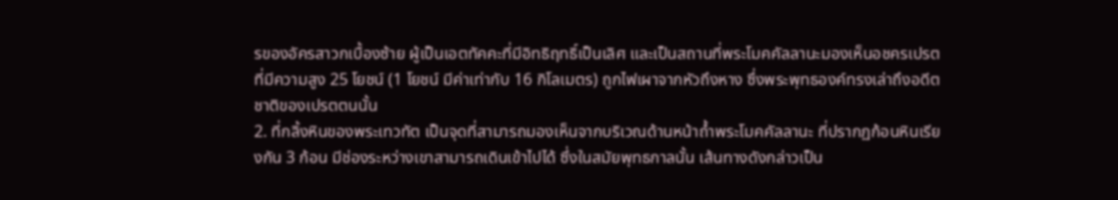รของอัครสาวกเบื้องซ้าย ผู้เป็นเอตทัคคะที่มีอิทธิฤทธิ์เป็นเลิศ และเป็นสถานที่พระโมคคัลลานะมองเห็นอชครเปรตที่มีความสูง 25 โยชน์ (1 โยชน์ มีค่าเท่ากับ 16 กิโลเมตร) ถูกไฟเผาจากหัวถึงหาง ซึ่งพระพุทธองค์ทรงเล่าถึงอดีตชาติของเปรตตนนั้น
2. ที่กลิ้งหินของพระเทวทัต เป็นจุดที่สามารถมองเห็นจากบริเวณด้านหน้าถ้ำพระโมคคัลลานะ ที่ปรากฏก้อนหินเรียงกัน 3 ก้อน มีช่องระหว่างเขาสามารถเดินเข้าไปได้ ซึ่งในสมัยพุทธกาลนั้น เส้นทางดังกล่าวเป็น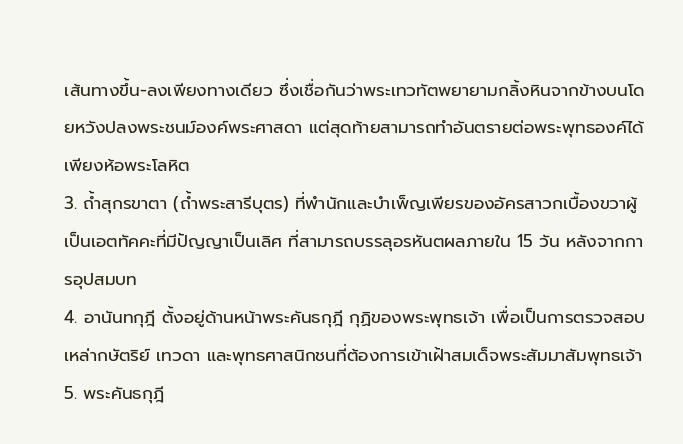เส้นทางขึ้น-ลงเพียงทางเดียว ซึ่งเชื่อกันว่าพระเทวทัตพยายามกลิ้งหินจากข้างบนโดยหวังปลงพระชนม์องค์พระศาสดา แต่สุดท้ายสามารถทำอันตรายต่อพระพุทธองค์ได้เพียงห้อพระโลหิต
3. ถ้ำสุกรขาตา (ถ้ำพระสารีบุตร) ที่พำนักและบำเพ็ญเพียรของอัครสาวกเบื้องขวาผู้เป็นเอตทัคคะที่มีปัญญาเป็นเลิศ ที่สามารถบรรลุอรหันตผลภายใน 15 วัน หลังจากการอุปสมบท
4. อานันทกุฎี ตั้งอยู่ด้านหน้าพระคันธกุฎี กุฏิของพระพุทธเจ้า เพื่อเป็นการตรวจสอบเหล่ากษัตริย์ เทวดา และพุทธศาสนิกชนที่ต้องการเข้าเฝ้าสมเด็จพระสัมมาสัมพุทธเจ้า
5. พระคันธกุฎี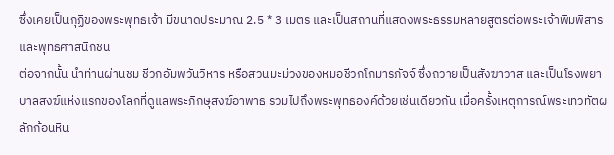ซึ่งเคยเป็นกุฏิของพระพุทธเจ้า มีขนาดประมาณ 2.5 * 3 เมตร และเป็นสถานที่แสดงพระธรรมหลายสูตรต่อพระเจ้าพิมพิสารและพุทธศาสนิกชน
ต่อจากนั้น นำท่านผ่านชม ชีวกอัมพวันวิหาร หรือสวนมะม่วงของหมอชีวกโกมารภัจจ์ ซึ่งถวายเป็นสังฆาวาส และเป็นโรงพยาบาลสงฆ์แห่งแรกของโลกที่ดูแลพระภิกษุสงฆ์อาพาธ รวมไปถึงพระพุทธองค์ด้วยเช่นเดียวกัน เมื่อครั้งเหตุการณ์พระเทวทัตผลักก้อนหิน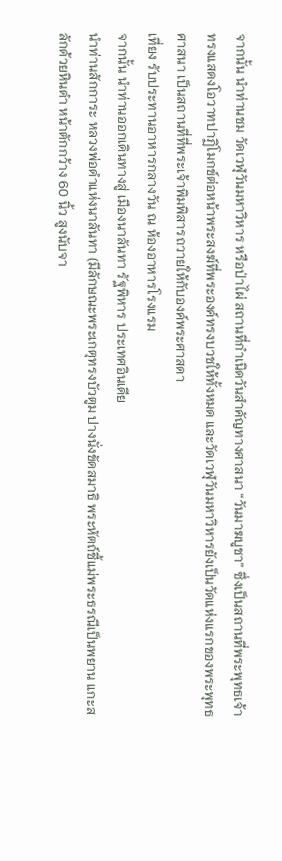จากนั้น นำท่านชม วัดเวฬุวันมหาวิหาร หรือป่าไผ่ สถานที่กำเนิดวันสำคัญทางศาสนา “วันมาฆบูชา” ซึ่งเป็นสถานที่พระพุทธเจ้าทรงแสดงโอวาทปาฏิโมกข์ต่อหน้าพระสงฆ์ที่พระองค์ทรงบวชให้ทั้งหมด และวัดเวฬุวันมหาวิหารยังเป็นวัดแห่งแรกของพระพุทธศาสนา เป็นสถานที่ที่พระเจ้าพิมพิสารถวายให้กับองค์พระศาสดา
เที่ยง รับประทานอาหารกลางวัน ณ ห้องอาหารโรงแรม
จากนั้น นำท่านออกเดินทางสู่ เมืองนาลันทา รัฐพิหาร ประเทศอินเดีย
นำท่านสักการะ หลวงพ่อดำแห่งนาลันทา (มีลักษณะพระเกตุทรงบัวตูม ปางนั่งขัดสมาธิ พระหัตถ์ชี้แม่พระธรณีเป็นพยาน แกะสลักด้วยหินดำ หน้าตักกว้าง 60 นิ้ว สูงนับจา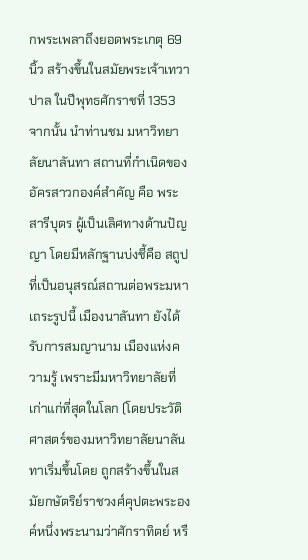กพระเพลาถึงยอดพระเกตุ 69 นิ้ว สร้างขึ้นในสมัยพระเจ้าเทวาปาล ในปีพุทธศักราชที่ 1353
จากนั้น นำท่านชม มหาวิทยาลัยนาลันทา สถานที่กำเนิดของอัครสาวกองค์สำคัญ คือ พระสารีบุตร ผู้เป็นเลิศทางด้านปัญญา โดยมีหลักฐานบ่งชี้คือ สถูปที่เป็นอนุสรณ์สถานต่อพระมหาเถระรูปนี้ เมืองนาลันทา ยังได้รับการสมญานาม เมืองแห่งความรู้ เพราะมีมหาวิทยาลัยที่เก่าแก่ที่สุดในโลก (โดยประวัติศาสตร์ของมหาวิทยาลัยนาลันทาเริ่มขึ้นโดย ถูกสร้างขึ้นในสมัยกษัตริย์ราชวงศ์คุปตะพระองค์หนึ่งพระนามว่าศักราทิตย์ หรื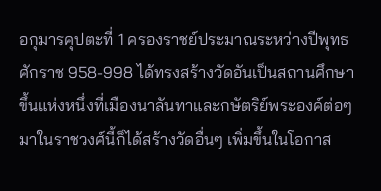อกุมารคุปตะที่ 1 ครองราชย์ประมาณระหว่างปีพุทธศักราช 958-998 ได้ทรงสร้างวัดอันเป็นสถานศึกษาขึ้นแห่งหนึ่งที่เมืองนาลันทาและกษัตริย์พระองค์ต่อๆ มาในราชวงศ์นี้ก็ได้สร้างวัดอื่นๆ เพิ่มขึ้นในโอกาส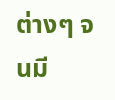ต่างๆ จนมี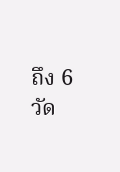ถึง 6 วัด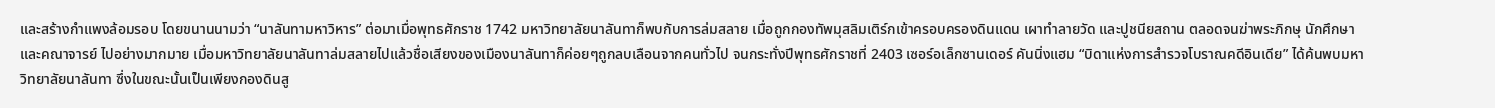และสร้างกำแพงล้อมรอบ โดยขนานนามว่า “นาลันทามหาวิหาร” ต่อมาเมื่อพุทธศักราช 1742 มหาวิทยาลัยนาลันทาก็พบกับการล่มสลาย เมื่อถูกกองทัพมุสลิมเติร์กเข้าครอบครองดินแดน เผาทำลายวัด และปูชนียสถาน ตลอดจนฆ่าพระภิกษุ นักศึกษา และคณาจารย์ ไปอย่างมากมาย เมื่อมหาวิทยาลัยนาลันทาล่มสลายไปแล้วชื่อเสียงของเมืองนาลันทาก็ค่อยๆถูกลบเลือนจากคนทั่วไป จนกระทั่งปีพุทธศักราชที่ 2403 เซอร์อเล็กซานเดอร์ คันนิ่งแฮม “บิดาแห่งการสำรวจโบราณคดีอินเดีย” ได้ค้นพบมหาวิทยาลัยนาลันทา ซึ่งในขณะนั้นเป็นเพียงกองดินสู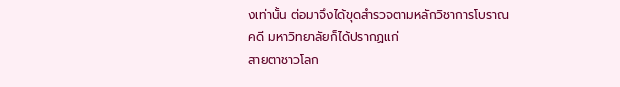งเท่านั้น ต่อมาจึงได้ขุดสำรวจตามหลักวิชาการโบราณคดี มหาวิทยาลัยก็ได้ปรากฏแก่
สายตาชาวโลก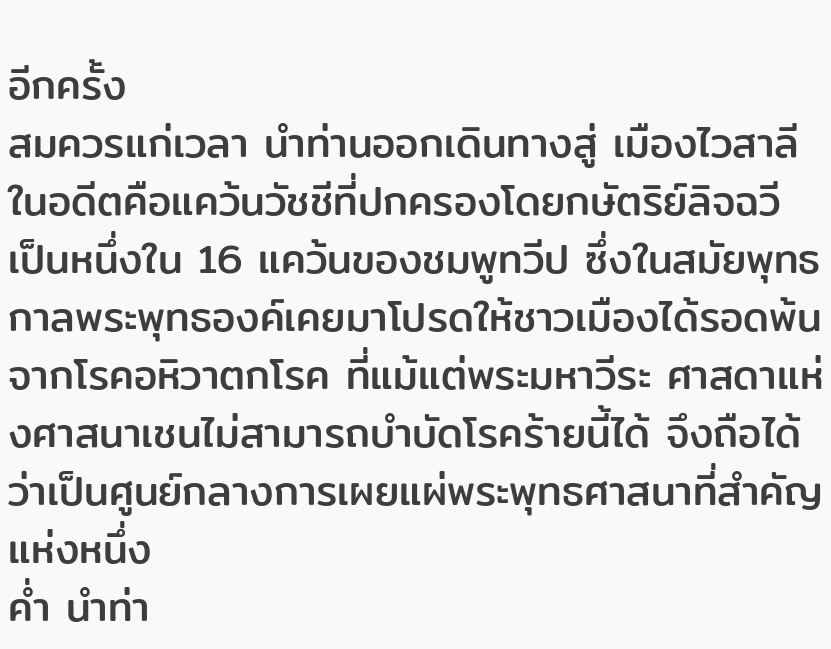อีกครั้ง
สมควรแก่เวลา นำท่านออกเดินทางสู่ เมืองไวสาลี ในอดีตคือแคว้นวัชชีที่ปกครองโดยกษัตริย์ลิจฉวี เป็นหนึ่งใน 16 แคว้นของชมพูทวีป ซึ่งในสมัยพุทธกาลพระพุทธองค์เคยมาโปรดให้ชาวเมืองได้รอดพ้นจากโรคอหิวาตกโรค ที่แม้แต่พระมหาวีระ ศาสดาแห่งศาสนาเชนไม่สามารถบำบัดโรคร้ายนี้ได้ จึงถือได้ว่าเป็นศูนย์กลางการเผยแผ่พระพุทธศาสนาที่สำคัญแห่งหนึ่ง
ค่ำ นำท่า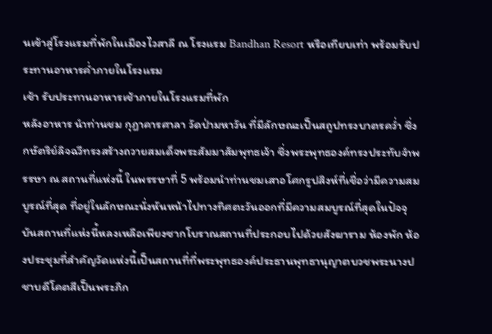นเข้าสู่โรงแรมที่พักในเมืองไวสาลี ณ โรงแรม Bandhan Resort หรือเทียบเท่า พร้อมรับประทานอาหารค่ำภายในโรงแรม
เช้า รับประทานอาหารเช้าภายในโรงแรมที่พัก
หลังอาหาร นำท่านชม กุฎาคารศาลา วัดป่ามหาวัน ที่มีลักษณะเป็นสถูปทรงบาตรคว่ำ ซึ่งกษัตริย์ลิจฉวีทรงสร้างถวายสมเด็จพระสัมมาสัมพุทธเจ้า ซึ่งพระพุทธองค์ทรงประทับจำพรรษา ณ สถานที่แห่งนี้ ในพรรษาที่ 5 พร้อมนำท่านชมเสาอโศกรูปสิงห์ที่เชื่อว่ามีความสมบูรณ์ที่สุด ที่อยู่ในลักษณะนั่งหันหน้าไปทางทิศตะวันออกที่มีความสมบูรณ์ที่สุดในปัจจุบันสถานที่แห่งนี้หลงเหลือเพียงซากโบราณสถานที่ประกอบไปด้วยสังฆาราม ห้องพัก ห้องประชุมที่สำคัญวัดแห่งนี้เป็นสถานที่ที่พระพุทธองค์ประธานพุทธานุญาตบวชพระนางปชาบดีโคตสีเป็นพระภิก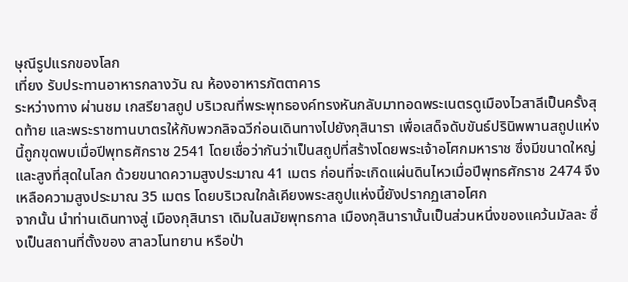ษุณีรูปแรกของโลก
เที่ยง รับประทานอาหารกลางวัน ณ ห้องอาหารภัตตาคาร
ระหว่างทาง ผ่านชม เกสรียาสถูป บริเวณที่พระพุทธองค์ทรงหันกลับมาทอดพระเนตรดูเมืองไวสาลีเป็นครั้งสุดท้าย และพระราชทานบาตรให้กับพวกลิจฉวีก่อนเดินทางไปยังกุสินารา เพื่อเสด็จดับขันธ์ปรินิพพานสถูปแห่งนี้ถูกขุดพบเมื่อปีพุทธศักราช 2541 โดยเชื่อว่ากันว่าเป็นสถูปที่สร้างโดยพระเจ้าอโศกมหาราช ซึ่งมีขนาดใหญ่และสูงที่สุดในโลก ด้วยขนาดความสูงประมาณ 41 เมตร ก่อนที่จะเกิดแผ่นดินไหวเมื่อปีพุทธศักราช 2474 จึงเหลือความสูงประมาณ 35 เมตร โดยบริเวณใกล้เคียงพระสถูปแห่งนี้ยังปรากฏเสาอโศก
จากนั้น นำท่านเดินทางสู่ เมืองกุสินารา เดิมในสมัยพุทธกาล เมืองกุสินารานั้นเป็นส่วนหนึ่งของแคว้นมัลละ ซึ่งเป็นสถานที่ตั้งของ สาลวโนทยาน หรือป่า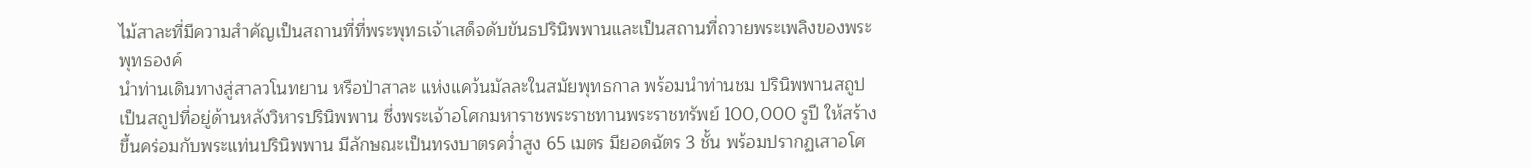ไม้สาละที่มีความสำคัญเป็นสถานที่ที่พระพุทธเจ้าเสด็จดับขันธปรินิพพานและเป็นสถานที่ถวายพระเพลิงของพระพุทธองค์
นำท่านเดินทางสู่สาลวโนทยาน หรือป่าสาละ แห่งแคว้นมัลละในสมัยพุทธกาล พร้อมนำท่านชม ปรินิพพานสถูป เป็นสถูปที่อยู่ด้านหลังวิหารปรินิพพาน ซึ่งพระเจ้าอโศกมหาราชพระราชทานพระราชทรัพย์ 100,000 รูปี ให้สร้างขึ้นคร่อมกับพระแท่นปรินิพพาน มีลักษณะเป็นทรงบาตรคว่ำสูง 65 เมตร มียอดฉัตร 3 ชั้น พร้อมปรากฏเสาอโศ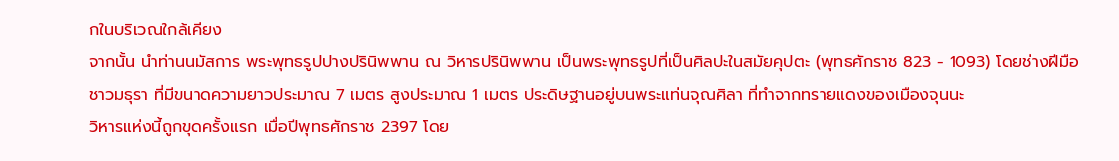กในบริเวณใกล้เคียง
จากนั้น นำท่านนมัสการ พระพุทธรูปปางปรินิพพาน ณ วิหารปรินิพพาน เป็นพระพุทธรูปที่เป็นศิลปะในสมัยคุปตะ (พุทธศักราช 823 - 1093) โดยช่างฝีมือชาวมธุรา ที่มีขนาดความยาวประมาณ 7 เมตร สูงประมาณ 1 เมตร ประดิษฐานอยู่บนพระแท่นจุณศิลา ที่ทำจากทรายแดงของเมืองจุนนะ
วิหารแห่งนี้ถูกขุดครั้งแรก เมื่อปีพุทธศักราช 2397 โดย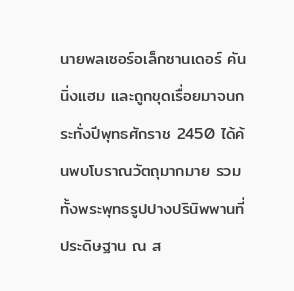นายพลเซอร์อเล็กซานเดอร์ คันนิ่งแฮม และถูกขุดเรื่อยมาจนกระทั่งปีพุทธศักราช 2450 ได้ค้นพบโบราณวัตถุมากมาย รวมทั้งพระพุทธรูปปางปรินิพพานที่ประดิษฐาน ณ ส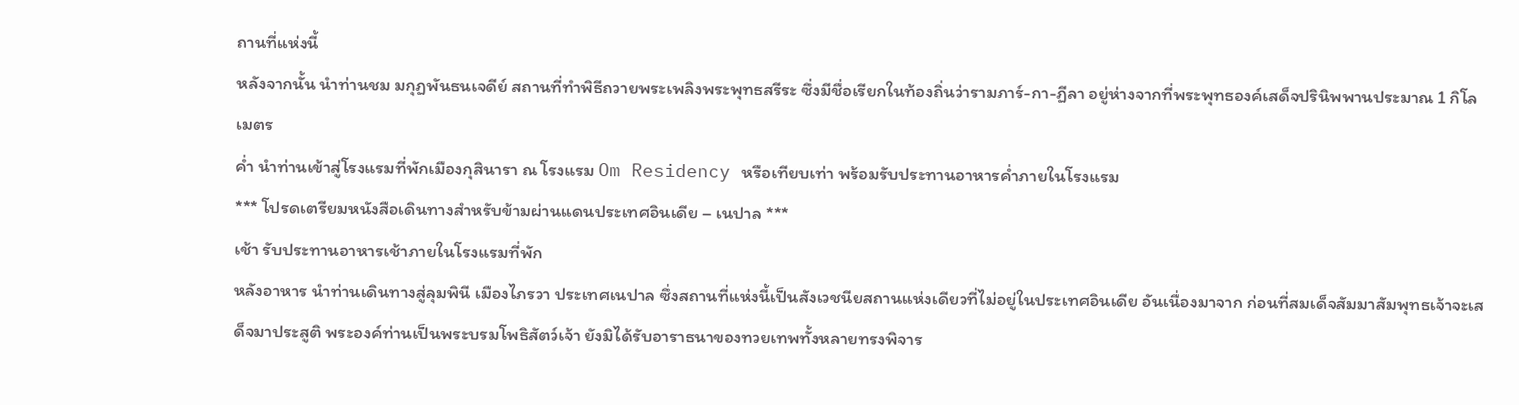ถานที่แห่งนี้
หลังจากนั้น นำท่านชม มกุฏพันธนเจดีย์ สถานที่ทำพิธีถวายพระเพลิงพระพุทธสรีระ ซึ่งมีชื่อเรียกในท้องถิ่นว่ารามภาร์-กา-ฏีลา อยู่ห่างจากที่พระพุทธองค์เสด็จปรินิพพานประมาณ 1 กิโลเมตร
ค่ำ นำท่านเข้าสู่โรงแรมที่พักเมืองกุสินารา ณ โรงแรม Om Residency หรือเทียบเท่า พร้อมรับประทานอาหารค่ำภายในโรงแรม
*** โปรดเตรียมหนังสือเดินทางสำหรับข้ามผ่านแดนประเทศอินเดีย – เนปาล ***
เช้า รับประทานอาหารเช้าภายในโรงแรมที่พัก
หลังอาหาร นำท่านเดินทางสู่ลุมพินี เมืองไภรวา ประเทศเนปาล ซึ่งสถานที่แห่งนี้เป็นสังเวชนียสถานแห่งเดียวที่ไม่อยู่ในประเทศอินเดีย อันเนื่องมาจาก ก่อนที่สมเด็จสัมมาสัมพุทธเจ้าจะเสด็จมาประสูติ พระองค์ท่านเป็นพระบรมโพธิสัตว์เจ้า ยังมิได้รับอาราธนาของทวยเทพทั้งหลายทรงพิจาร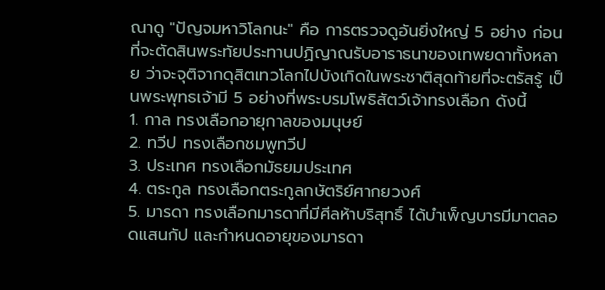ณาดู "ปัญจมหาวิโลกนะ" คือ การตรวจดูอันยิ่งใหญ่ 5 อย่าง ก่อนที่จะตัดสินพระทัยประทานปฏิญาณรับอาราธนาของเทพยดาทั้งหลาย ว่าจะจุติจากดุสิตเทวโลกไปบังเกิดในพระชาติสุดท้ายที่จะตรัสรู้ เป็นพระพุทธเจ้ามี 5 อย่างที่พระบรมโพธิสัตว์เจ้าทรงเลือก ดังนี้
1. กาล ทรงเลือกอายุกาลของมนุษย์
2. ทวีป ทรงเลือกชมพูทวีป
3. ประเทศ ทรงเลือกมัธยมประเทศ
4. ตระกูล ทรงเลือกตระกูลกษัตริย์ศากยวงศ์
5. มารดา ทรงเลือกมารดาที่มีศีลห้าบริสุทธิ์ ได้บำเพ็ญบารมีมาตลอดแสนกัป และกำหนดอายุของมารดา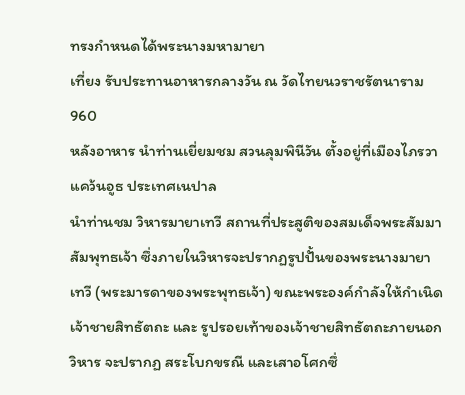ทรงกำหนดได้พระนางมหามายา
เที่ยง รับประทานอาหารกลางวัน ณ วัดไทยนวราชรัตนาราม 960
หลังอาหาร นำท่านเยี่ยมชม สวนลุมพินีวัน ตั้งอยู่ที่เมืองไภรวา แคว้นอูธ ประเทศเนปาล
นำท่านชม วิหารมายาเทวี สถานที่ประสูติของสมเด็จพระสัมมาสัมพุทธเจ้า ซึ่งภายในวิหารจะปรากฏรูปปั้นของพระนางมายาเทวี (พระมารดาของพระพุทธเจ้า) ขณะพระองค์กำลังให้กำเนิดเจ้าชายสิทธัตถะ และ รูปรอยเท้าของเจ้าชายสิทธัตถะภายนอกวิหาร จะปรากฏ สระโบกขรณี และเสาอโศกซึ่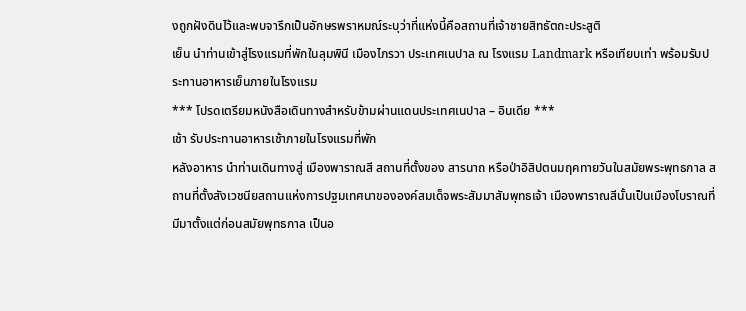งถูกฝังดินไว้และพบจารึกเป็นอักษรพราหมณ์ระบุว่าที่แห่งนี้คือสถานที่เจ้าชายสิทธัตถะประสูติ
เย็น นำท่านเข้าสู่โรงแรมที่พักในลุมพินี เมืองไภรวา ประเทศเนปาล ณ โรงแรม Landmark หรือเทียบเท่า พร้อมรับประทานอาหารเย็นภายในโรงแรม
*** โปรดเตรียมหนังสือเดินทางสำหรับข้ามผ่านแดนประเทศเนปาล – อินเดีย ***
เช้า รับประทานอาหารเช้าภายในโรงแรมที่พัก
หลังอาหาร นำท่านเดินทางสู่ เมืองพาราณสี สถานที่ตั้งของ สารนาถ หรือป่าอิสิปตนมฤคทายวันในสมัยพระพุทธกาล สถานที่ตั้งสังเวชนียสถานแห่งการปฐมเทศนาขององค์สมเด็จพระสัมมาสัมพุทธเจ้า เมืองพาราณสีนั้นเป็นเมืองโบราณที่มีมาตั้งแต่ก่อนสมัยพุทธกาล เป็นอ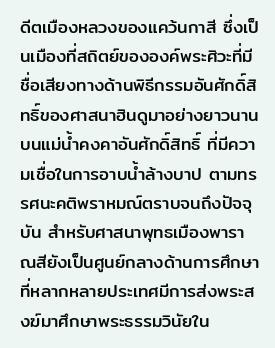ดีตเมืองหลวงของแคว้นกาสี ซึ่งเป็นเมืองที่สถิตย์ขององค์พระศิวะที่มีชื่อเสียงทางด้านพิธีกรรมอันศักดิ์สิทธิ์ของศาสนาฮินดูมาอย่างยาวนานบนแม่น้ำคงคาอันศักดิ์สิทธิ์ ที่มีความเชื่อในการอาบน้ำล้างบาป ตามทรรศนะคติพราหมณ์ตราบจนถึงปัจจุบัน สำหรับศาสนาพุทธเมืองพาราณสียังเป็นศูนย์กลางด้านการศึกษาที่หลากหลายประเทศมีการส่งพระสงฆ์มาศึกษาพระธรรมวินัยใน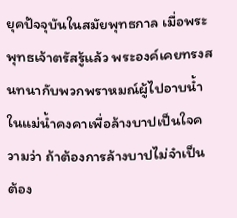ยุคปัจจุบันในสมัยพุทธกาล เมื่อพระพุทธเจ้าตรัสรู้แล้ว พระองค์เคยทรงสนทนากับพวกพราหมณ์ผู้ไปอาบน้ำในแม่น้ำคงคาเพื่อล้างบาปเป็นใจความว่า ถ้าต้องการล้างบาปไม่จำเป็นต้อง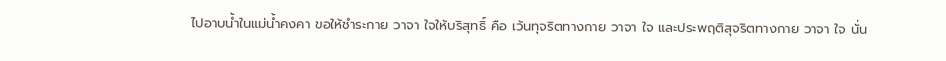ไปอาบน้ำในแม่น้ำคงคา ขอให้ชำระกาย วาจา ใจให้บริสุทธิ์ คือ เว้นทุจริตทางกาย วาจา ใจ และประพฤติสุจริตทางกาย วาจา ใจ นั่น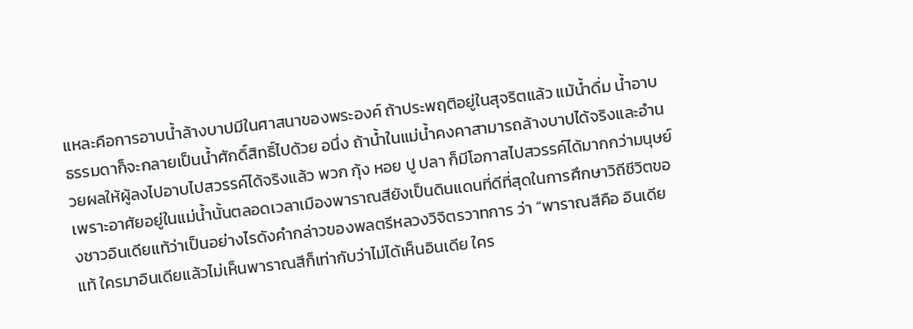แหละคือการอาบน้ำล้างบาปมีในศาสนาของพระองค์ ถ้าประพฤติอยู่ในสุจริตแล้ว แม้น้ำดื่ม น้ำอาบ ธรรมดาก็จะกลายเป็นน้ำศักดิ์สิทธิ์ไปด้วย อนึ่ง ถ้าน้ำในแม่น้ำคงคาสามารถล้างบาปได้จริงและอำนวยผลให้ผู้ลงไปอาบไปสวรรค์ได้จริงแล้ว พวก กุ้ง หอย ปู ปลา ก็มีโอกาสไปสวรรค์ได้มากกว่ามนุษย์เพราะอาศัยอยู่ในแม่น้ำนั้นตลอดเวลาเมืองพาราณสียังเป็นดินแดนที่ดีที่สุดในการศึกษาวิถีชีวิตของชาวอินเดียแท้ว่าเป็นอย่างไรดังคำกล่าวของพลตรีหลวงวิจิตรวาทการ ว่า “พาราณสีคือ อินเดียแท้ ใครมาอินเดียแล้วไม่เห็นพาราณสีก็เท่ากับว่าไม่ได้เห็นอินเดีย ใคร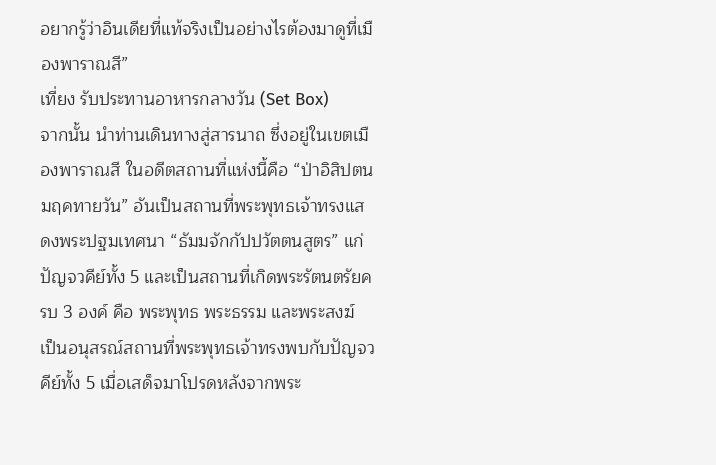อยากรู้ว่าอินเดียที่แท้จริงเป็นอย่างไรต้องมาดูที่เมืองพาราณสี”
เที่ยง รับประทานอาหารกลางวัน (Set Box)
จากนั้น นำท่านเดินทางสู่สารนาถ ซึ่งอยู่ในเขตเมืองพาราณสี ในอดีตสถานที่แห่งนี้คือ “ป่าอิสิปตนมฤคทายวัน” อันเป็นสถานที่พระพุทธเจ้าทรงแสดงพระปฐมเทศนา “ธัมมจักกัปปวัตตนสูตร” แก่ปัญจวคีย์ทั้ง 5 และเป็นสถานที่เกิดพระรัตนตรัยครบ 3 องค์ คือ พระพุทธ พระธรรม และพระสงฆ์ เป็นอนุสรณ์สถานที่พระพุทธเจ้าทรงพบกับปัญจวคีย์ทั้ง 5 เมื่อเสด็จมาโปรดหลังจากพระ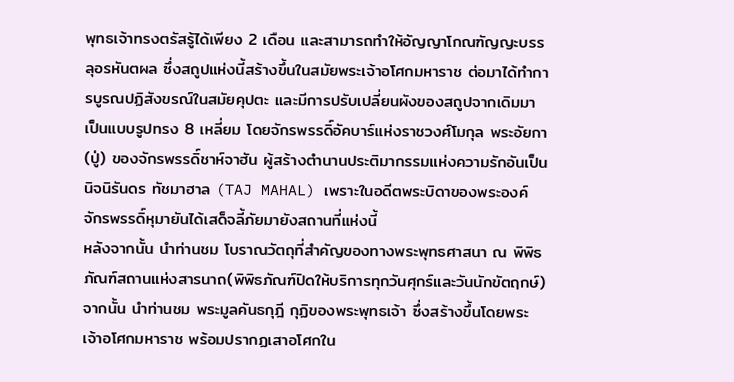พุทธเจ้าทรงตรัสรู้ได้เพียง 2 เดือน และสามารถทำให้อัญญาโกณฑัญญะบรรลุอรหันตผล ซึ่งสถูปแห่งนี้สร้างขึ้นในสมัยพระเจ้าอโศกมหาราช ต่อมาได้ทำการบูรณปฏิสังขรณ์ในสมัยคุปตะ และมีการปรับเปลี่ยนผังของสถูปจากเดิมมาเป็นแบบรูปทรง 8 เหลี่ยม โดยจักรพรรดิ์อัคบาร์แห่งราชวงศ์โมกุล พระอัยกา (ปู่) ของจักรพรรดิ์ชาห์จาฮัน ผู้สร้างตำนานประติมากรรมแห่งความรักอันเป็นนิจนิรันดร ทัชมาฮาล (TAJ MAHAL) เพราะในอดีตพระบิดาของพระองค์ จักรพรรดิ์หุมายันได้เสด็จลี้ภัยมายังสถานที่แห่งนี้
หลังจากนั้น นำท่านชม โบราณวัตถุที่สำคัญของทางพระพุทธศาสนา ณ พิพิธภัณฑ์สถานแห่งสารนาถ(พิพิธภัณฑ์ปิดให้บริการทุกวันศุกร์และวันนักขัตฤกษ์)
จากนั้น นำท่านชม พระมูลคันธกุฎี กุฏิของพระพุทธเจ้า ซึ่งสร้างขึ้นโดยพระเจ้าอโศกมหาราช พร้อมปรากฏเสาอโศกใน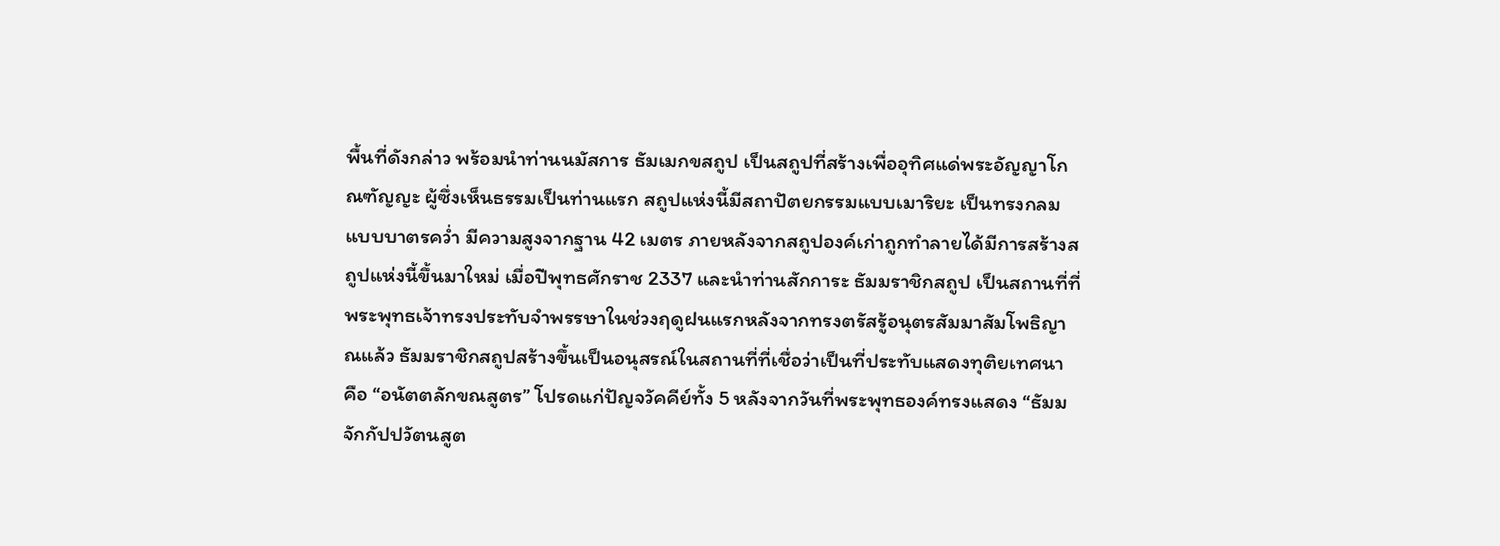พื้นที่ดังกล่าว พร้อมนำท่านนมัสการ ธัมเมกขสถูป เป็นสถูปที่สร้างเพื่ออุทิศแด่พระอัญญาโกณฑัญญะ ผู้ซึ่งเห็นธรรมเป็นท่านแรก สถูปแห่งนี้มีสถาปัตยกรรมแบบเมาริยะ เป็นทรงกลมแบบบาตรคว่ำ มีความสูงจากฐาน 42 เมตร ภายหลังจากสถูปองค์เก่าถูกทำลายได้มีการสร้างสถูปแห่งนี้ขึ้นมาใหม่ เมื่อปีพุทธศักราช 2337 และนำท่านสักการะ ธัมมราชิกสถูป เป็นสถานที่ที่พระพุทธเจ้าทรงประทับจำพรรษาในช่วงฤดูฝนแรกหลังจากทรงตรัสรู้อนุตรสัมมาสัมโพธิญาณแล้ว ธัมมราชิกสถูปสร้างขึ้นเป็นอนุสรณ์ในสถานที่ที่เชื่อว่าเป็นที่ประทับแสดงทุติยเทศนา คือ “อนัตตลักขณสูตร” โปรดแก่ปัญจวัคคีย์ทั้ง 5 หลังจากวันที่พระพุทธองค์ทรงแสดง “ธัมมจักกัปปวัตนสูต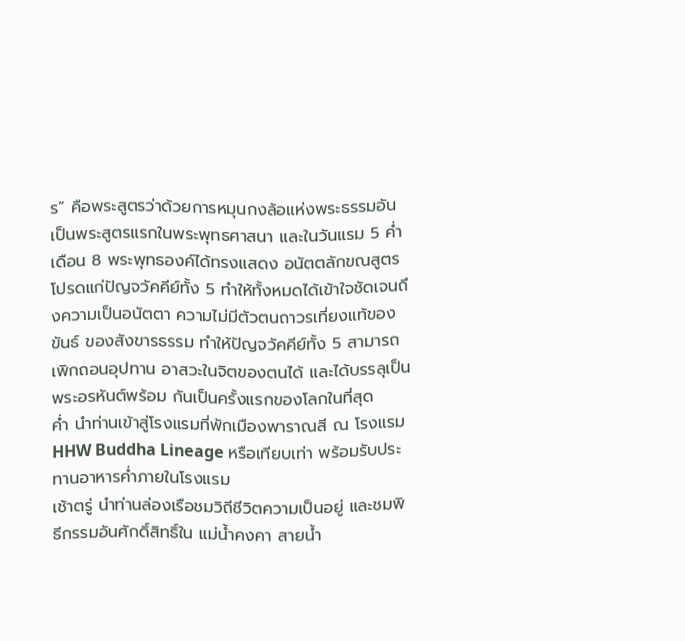ร” คือพระสูตรว่าด้วยการหมุนกงล้อแห่งพระธรรมอันเป็นพระสูตรแรกในพระพุทธศาสนา และในวันแรม 5 ค่ำ เดือน 8 พระพุทธองค์ได้ทรงแสดง อนัตตลักขณสูตรโปรดแก่ปัญจวัคคีย์ทั้ง 5 ทำให้ทั้งหมดได้เข้าใจชัดเจนถึงความเป็นอนัตตา ความไม่มีตัวตนถาวรเที่ยงแท้ของขันธ์ ของสังขารธรรม ทำให้ปัญจวัคคีย์ทั้ง 5 สามารถเพิกถอนอุปทาน อาสวะในจิตของตนได้ และได้บรรลุเป็นพระอรหันต์พร้อม กันเป็นครั้งแรกของโลกในที่สุด
ค่ำ นำท่านเข้าสู่โรงแรมที่พักเมืองพาราณสี ณ โรงแรม HHW Buddha Lineage หรือเทียบเท่า พร้อมรับประทานอาหารค่ำภายในโรงแรม
เช้าตรู่ นำท่านล่องเรือชมวิถีชีวิตความเป็นอยู่ และชมพิธีกรรมอันศักดิ์สิทธิ์ใน แม่น้ำคงคา สายน้ำ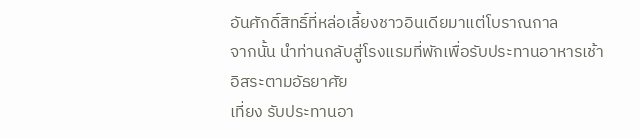อันศักดิ์สิทธิ์ที่หล่อเลี้ยงชาวอินเดียมาแต่โบราณกาล
จากนั้น นำท่านกลับสู่โรงแรมที่พักเพื่อรับประทานอาหารเช้า
อิสระตามอัธยาศัย
เที่ยง รับประทานอา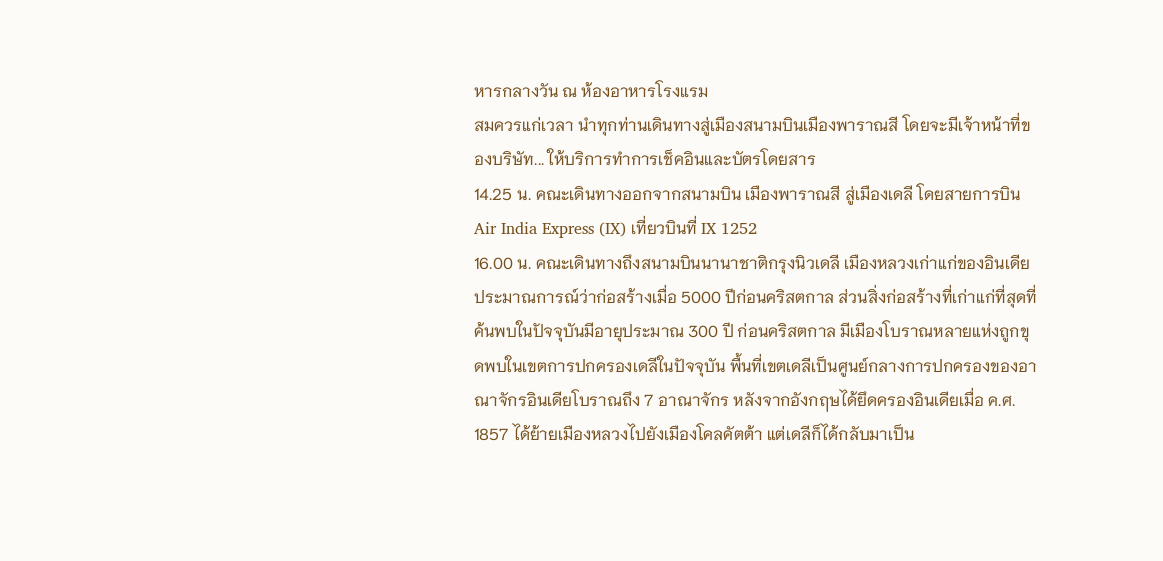หารกลางวัน ณ ห้องอาหารโรงแรม
สมควรแก่เวลา นำทุกท่านเดินทางสู่เมืองสนามบินเมืองพาราณสี โดยจะมีเจ้าหน้าที่ของบริษัท... ให้บริการทำการเช็คอินและบัตรโดยสาร
14.25 น. คณะเดินทางออกจากสนามบิน เมืองพาราณสี สู่เมืองเดลี โดยสายการบิน Air India Express (IX) เที่ยวบินที่ IX 1252
16.00 น. คณะเดินทางถึงสนามบินนานาชาติกรุงนิวเดลี เมืองหลวงเก่าแก่ของอินเดีย ประมาณการณ์ว่าก่อสร้างเมื่อ 5000 ปีก่อนคริสตกาล ส่วนสิ่งก่อสร้างที่เก่าแก่ที่สุดที่ค้นพบในปัจจุบันมีอายุประมาณ 300 ปี ก่อนคริสตกาล มีเมืองโบราณหลายแห่งถูกขุดพบในเขตการปกครองเดลีในปัจจุบัน พื้นที่เขตเดลีเป็นศูนย์กลางการปกครองของอาณาจักรอินเดียโบราณถึง 7 อาณาจักร หลังจากอังกฤษได้ยึดครองอินเดียเมื่อ ค.ศ. 1857 ได้ย้ายเมืองหลวงไปยังเมืองโคลคัตต้า แต่เดลีก็ได้กลับมาเป็น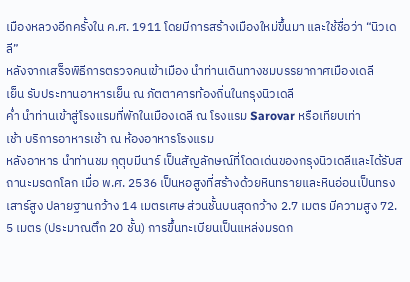เมืองหลวงอีกครั้งใน ค.ศ. 1911 โดยมีการสร้างเมืองใหม่ขึ้นมา และใช้ชื่อว่า “นิวเดลี”
หลังจากเสร็จพิธีการตรวจคนเข้าเมือง นำท่านเดินทางชมบรรยากาศเมืองเดลี
เย็น รับประทานอาหารเย็น ณ ภัตตาคารท้องถิ่นในกรุงนิวเดลี
ค่ำ นำท่านเข้าสู่โรงแรมที่พักในเมืองเดลี ณ โรงแรม Sarovar หรือเทียบเท่า
เช้า บริการอาหารเช้า ณ ห้องอาหารโรงแรม
หลังอาหาร นำท่านชม กุตุบมีนาร์ เป็นสัญลักษณ์ที่โดดเด่นของกรุงนิวเดลีและได้รับสถานะมรดกโลก เมื่อ พ.ศ. 2536 เป็นหอสูงที่สร้างด้วยหินทรายและหินอ่อนเป็นทรงเสาร์สูง ปลายฐานกว้าง 14 เมตรเศษ ส่วนชั้นบนสุดกว้าง 2.7 เมตร มีความสูง 72. 5 เมตร (ประมาณตึก 20 ชั้น) การขึ้นทะเบียนเป็นแหล่งมรดก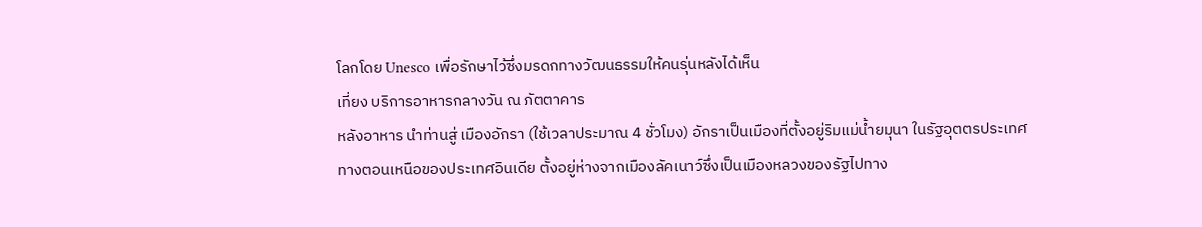โลกโดย Unesco เพื่อรักษาไว้ซึ่งมรดกทางวัฒนธรรมให้คนรุ่นหลังได้เห็น
เที่ยง บริการอาหารกลางวัน ณ ภัตตาคาร
หลังอาหาร นำท่านสู่ เมืองอักรา (ใช้เวลาประมาณ 4 ชั่วโมง) อักราเป็นเมืองที่ตั้งอยู่ริมแม่น้ำยมุนา ในรัฐอุตตรประเทศ ทางตอนเหนือของประเทศอินเดีย ตั้งอยู่ห่างจากเมืองลัคเนาว์ซึ่งเป็นเมืองหลวงของรัฐไปทาง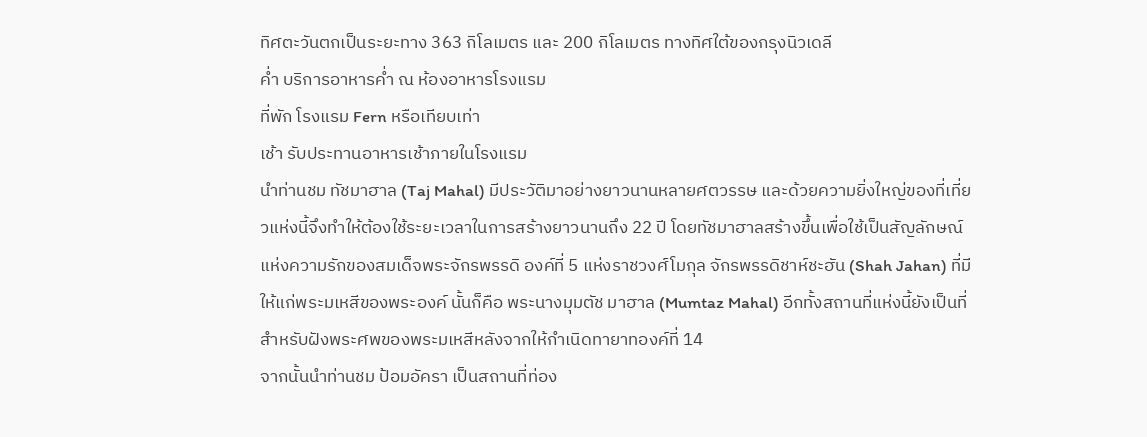ทิศตะวันตกเป็นระยะทาง 363 กิโลเมตร และ 200 กิโลเมตร ทางทิศใต้ของกรุงนิวเดลี
ค่ำ บริการอาหารค่ำ ณ ห้องอาหารโรงแรม
ที่พัก โรงแรม Fern หรือเทียบเท่า
เช้า รับประทานอาหารเช้าภายในโรงแรม
นำท่านชม ทัชมาฮาล (Taj Mahal) มีประวัติมาอย่างยาวนานหลายศตวรรษ และด้วยความยิ่งใหญ่ของที่เที่ยวแห่งนี้จึงทำให้ต้องใช้ระยะเวลาในการสร้างยาวนานถึง 22 ปี โดยทัชมาฮาลสร้างขึ้นเพื่อใช้เป็นสัญลักษณ์แห่งความรักของสมเด็จพระจักรพรรดิ องค์ที่ 5 แห่งราชวงศ์โมกุล จักรพรรดิชาห์ชะฮัน (Shah Jahan) ที่มีให้แก่พระมเหสีของพระองค์ นั้นก็คือ พระนางมุมตัช มาฮาล (Mumtaz Mahal) อีกทั้งสถานที่แห่งนี้ยังเป็นที่สำหรับฝังพระศพของพระมเหสีหลังจากให้กำเนิดทายาทองค์ที่ 14
จากนั้นนำท่านชม ป้อมอัครา เป็นสถานที่ท่อง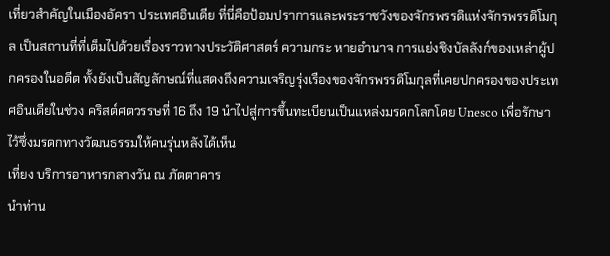เที่ยวสำคัญในเมืองอัครา ประเทศอินเดีย ที่นี่คือป้อมปราการและพระราชวังของจักรพรรดิแห่งจักรพรรดิโมกุล เป็นสถานที่ที่เต็มไปด้วยเรื่องราวทางประวัติศาสตร์ ความกระ หายอำนาจ การแย่งชิงบัลลังก์ของเหล่าผู้ปกครองในอดีต ทั้งยังเป็นสัญลักษณ์ที่แสดงถึงความเจริญรุ่งเรืองของจักรพรรดิโมกุลที่เคยปกครองของประเทศอินเดียในช่วง คริสต์ศตวรรษที่ 16 ถึง 19 นำไปสู่การขึ้นทะเบียนเป็นแหล่งมรดกโลกโดย Unesco เพื่อรักษาไว้ซึ่งมรดกทางวัฒนธรรมให้คนรุ่นหลังได้เห็น
เที่ยง บริการอาหารกลางวัน ณ ภัตตาคาร
นำท่าน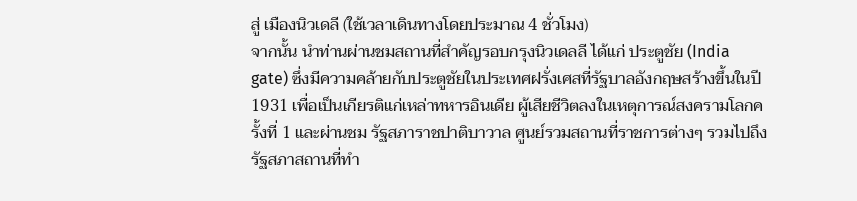สู่ เมืองนิวเดลี (ใช้เวลาเดินทางโดยประมาณ 4 ชั่วโมง)
จากนั้น นำท่านผ่านชมสถานที่สำคัญรอบกรุงนิวเดลลี ได้แก่ ประตูชัย (India gate) ซึ่งมีความคล้ายกับประตูชัยในประเทศฝรั่งเศสที่รัฐบาลอังกฤษสร้างขึ้นในปี 1931 เพื่อเป็นเกียรติแก่เหล่าทหารอินเดีย ผู้เสียชีวิตลงในเหตุการณ์สงครามโลกครั้งที่ 1 และผ่านชม รัฐสภาราชปาติบาวาล ศูนย์รวมสถานที่ราชการต่างๆ รวมไปถึงรัฐสภาสถานที่ทำ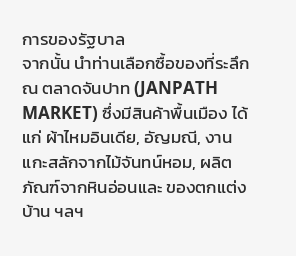การของรัฐบาล
จากนั้น นำท่านเลือกซื้อของที่ระลึก ณ ตลาดจันปาท (JANPATH MARKET) ซึ่งมีสินค้าพื้นเมือง ได้แก่ ผ้าไหมอินเดีย, อัญมณี, งานแกะสลักจากไม้จันทน์หอม, ผลิตภัณฑ์จากหินอ่อนและ ของตกแต่งบ้าน ฯลฯ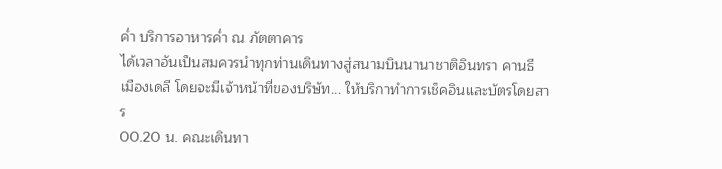ค่ำ บริการอาหารค่ำ ณ ภัตตาคาร
ได้เวลาอันเป็นสมควรนำทุกท่านเดินทางสู่สนามบินนานาชาติอินทรา คานธี เมืองเดลี โดยจะมีเจ้าหน้าที่ของบริษัท... ให้บริกาทำการเช็คอินและบัตรโดยสาร
00.20 น. คณะเดินทา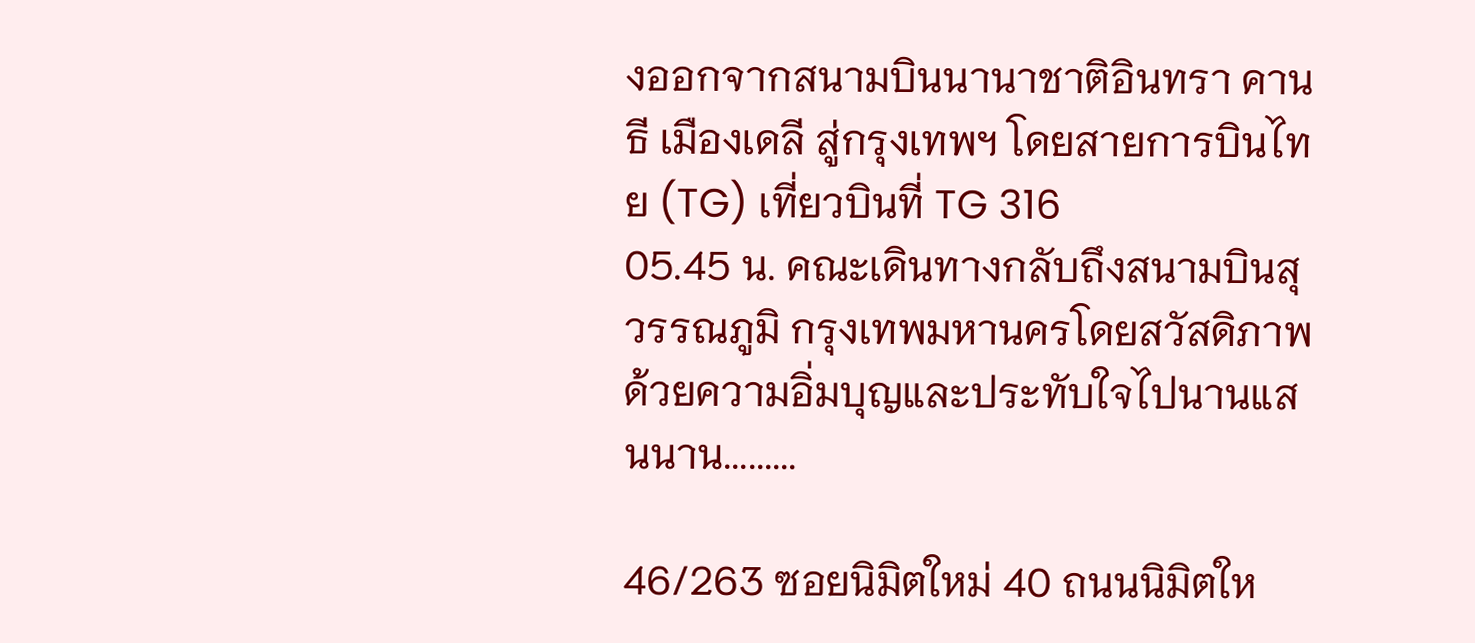งออกจากสนามบินนานาชาติอินทรา คานธี เมืองเดลี สู่กรุงเทพฯ โดยสายการบินไทย (TG) เที่ยวบินที่ TG 316
05.45 น. คณะเดินทางกลับถึงสนามบินสุวรรณภูมิ กรุงเทพมหานครโดยสวัสดิภาพด้วยความอิ่มบุญและประทับใจไปนานแสนนาน.........

46/263 ซอยนิมิตใหม่ 40 ถนนนิมิตให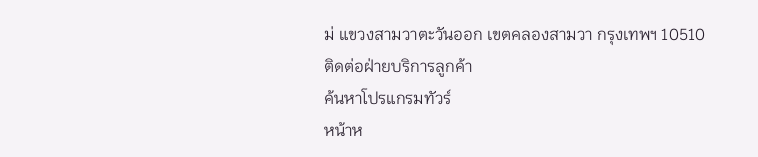ม่ แขวงสามวาตะวันออก เขตคลองสามวา กรุงเทพฯ 10510
ติดต่อฝ่ายบริการลูกค้า
ค้นหาโปรแกรมทัวร์
หน้าห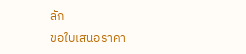ลัก
ขอใบเสนอราคา